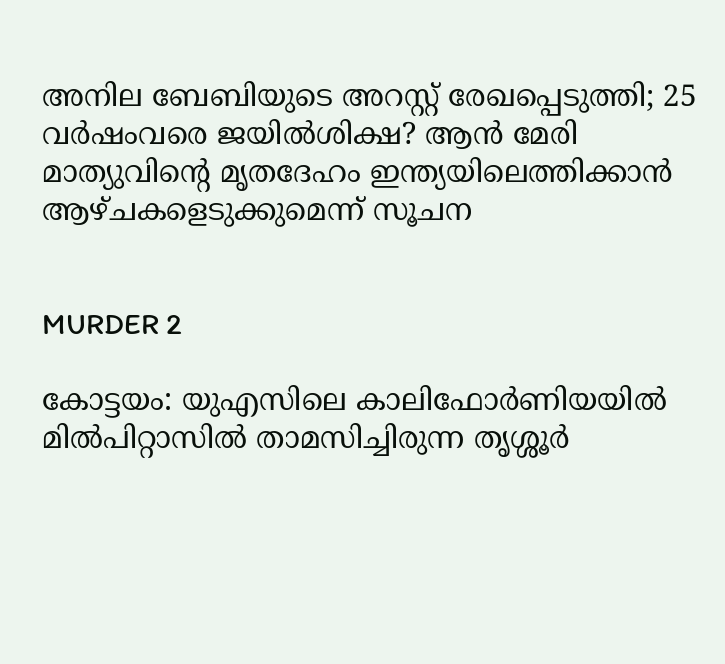അനില ബേബിയുടെ അറസ്റ്റ് രേഖപ്പെടുത്തി; 25 വര്‍ഷംവരെ ജയില്‍ശിക്ഷ? ആന്‍ മേരി മാത്യുവിന്റെ മൃതദേഹം ഇന്ത്യയിലെത്തിക്കാന്‍ ആഴ്ചകളെടുക്കുമെന്ന് സൂചന


MURDER 2

കോട്ടയം: യുഎസിലെ കാലിഫോര്‍ണിയയില്‍ മില്‍പിറ്റാസില്‍ താമസിച്ചിരുന്ന തൃശ്ശൂര്‍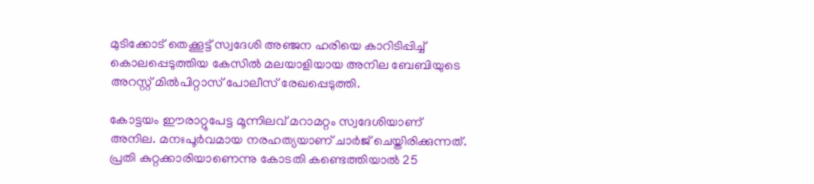മുടിക്കോട് തെക്കൂട്ട് സ്വദേശി അഞ്ജന ഹരിയെ കാറിടിപ്പിച്ച് കൊലപ്പെടുത്തിയ കേസില്‍ മലയാളിയായ അനില ബേബിയുടെ അറസ്റ്റ് മില്‍പിറ്റാസ് പോലീസ് രേഖപ്പെടുത്തി.

കോട്ടയം ഈരാറ്റുപേട്ട മൂന്നിലവ് മറാമറ്റം സ്വദേശിയാണ് അനില. മനഃപൂര്‍വമായ നരഹത്യയാണ് ചാര്‍ജ് ചെയ്തിരിക്കുന്നത്. പ്രതി കുറ്റക്കാരിയാണെന്നു കോടതി കണ്ടെത്തിയാല്‍ 25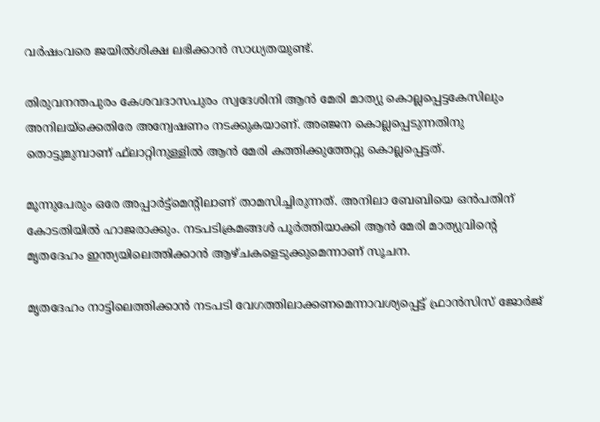വര്‍ഷംവരെ ജയില്‍ശിക്ഷ ലഭിക്കാന്‍ സാധ്യതയുണ്ട്.

തിരുവനന്തപുരം കേശവദാസപുരം സ്വദേശിനി ആന്‍ മേരി മാത്യു കൊല്ലപ്പെട്ടകേസിലും അനിലയ്‌ക്കെതിരേ അന്വേഷണം നടക്കുകയാണ്. അഞ്ജന കൊല്ലപ്പെടുന്നതിനു തൊട്ടുമുമ്പാണ് ഫ്‌ലാറ്റിനുള്ളില്‍ ആന്‍ മേരി കത്തിക്കുത്തേറ്റു കൊല്ലപ്പെട്ടത്.

മൂന്നുപേരും ഒരേ അപ്പാര്‍ട്ട്‌മെന്റിലാണ് താമസിച്ചിരുന്നത്. അനിലാ ബേബിയെ ഒന്‍പതിന് കോടതിയില്‍ ഹാജരാക്കും. നടപടിക്രമങ്ങള്‍ പൂര്‍ത്തിയാക്കി ആന്‍ മേരി മാത്യുവിന്റെ മൃതദേഹം ഇന്ത്യയിലെത്തിക്കാന്‍ ആഴ്ചകളെടുക്കുമെന്നാണ് സൂചന.

മൃതദേഹം നാട്ടിലെത്തിക്കാന്‍ നടപടി വേഗത്തിലാക്കണമെന്നാവശ്യപ്പെട്ട് ഫ്രാന്‍സിസ് ജോര്‍ജ്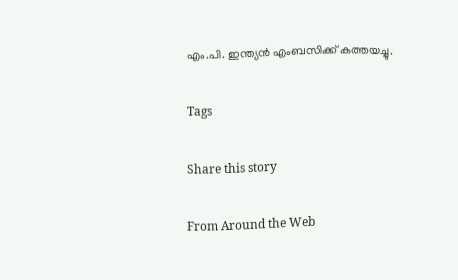എം.പി. ഇന്ത്യന്‍ എംബസിക്ക് കത്തയച്ചു.

Tags

Share this story

From Around the Web